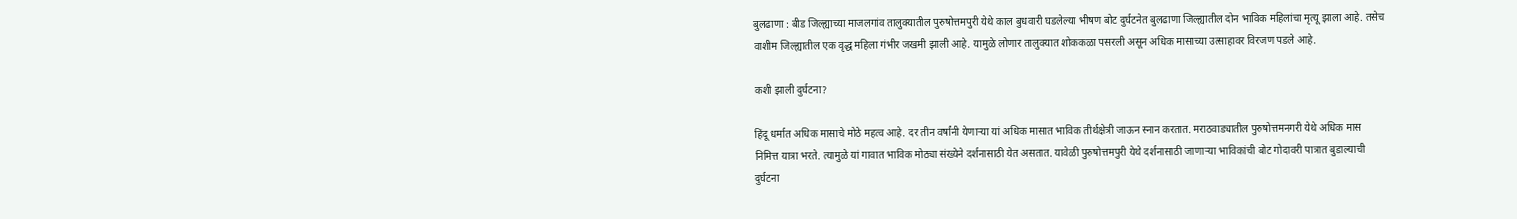बुलढाणा : बीड जिल्ह्याच्या माजलगांव तालुक्यातील पुरुषोत्तमपुरी येथे काल बुधवारी घडलेल्या भीषण बोट दुर्घटनेत बुलढाणा जिल्ह्यातील दोन भाविक महिलांचा मृत्यू झाला आहे. तसेच वाशीम जिल्ह्यातील एक वृद्ध महिला गंभीर जखमी झाली आहे. यामुळे लोणार तालुक्यात शोककळा पसरली असून अधिक मासाच्या उत्साहावर विरजण पडले आहे.

कशी झाली दुर्घटना?

हिंदू धर्मात अधिक मासाचे मोठे महत्व आहे. दर तीन वर्षांनी येणाऱ्या यां अधिक मासात भाविक तीर्थक्षेत्री जाऊन स्नान करतात. मराठवाड्यातील पुरुषोत्तमनगरी येथे अधिक मास निमित्त यात्रा भरते. त्यामुळे यां गावात भाविक मोठ्या संख्येने दर्शनासाठी येत असतात. यावेळी पुरुषोत्तमपुरी येथे दर्शनासाठी जाणाऱ्या भाविकांची बोट गोदावरी पात्रात बुडाल्याची दुर्घटना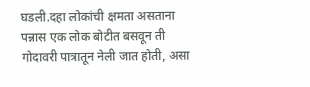घडली.दहा लोकांची क्षमता असताना पन्नास एक लोक बोटीत बसवून ती गोदावरी पात्रातून नेली जात होती, असा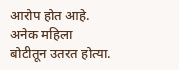आरोप होत आहे. अनेक महिला बोटीतून उतरत होत्या.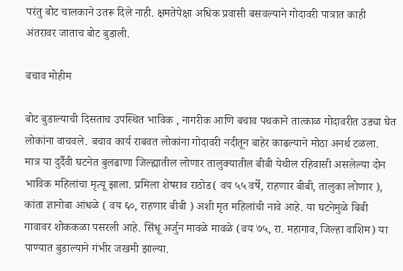परंतु बोट चालकाने उतरू दिले नाही. क्षमतेपेक्षा अधिक प्रवासी बसवल्याने गोदावरी पात्रात काही अंतरावर जाताच बोट बुडाली.

बचाव मोहीम

बोट बुडाल्याची दिसताच उपस्थित भाविक , नागरीक आणि बचाव पथकाने तात्काळ गोदावरीत उड्या घेत लोकांना वाचवले. बचाव कार्य राबवत लोकांना गोदावरी नदीतून बाहेर काढल्याने मोठा अनर्थ टळला. मात्र या दुर्दैवी घटनेत बुलढाणा जिल्ह्यातील लोणार तालुक्यातील बीबी येथील रहिवासी असलेल्या दोन भाविक महिलांचा मृत्यू झाला. प्रमिला शेषराव राठोड( वय ५५ वर्षे, राहणार बीबी, तालुका लोणार ), कांता ज्ञानोबा आंधळे ( वय ६०, राहणार बीबी ) अशी मृत महिलांची नावे आहे. या घटनेमुळे बिबी गावावर शोककळा पसरली आहे. सिंधू अर्जुन मावळे मावळे (वय ७५, रा. महागाव, जिल्हा वाशिम) या पाण्यात बुडाल्याने गंभीर जखमी झाल्या.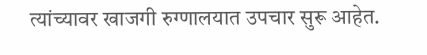त्यांच्यावर खाजगी रुग्णालयात उपचार सुरू आहेत.